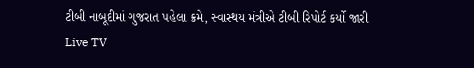ટીબી નાબૂદીમાં ગુજરાત પહેલા ક્રમે, સ્વાસ્થય મંત્રીએ ટીબી રિપોર્ટ કર્યો જારી
Live TV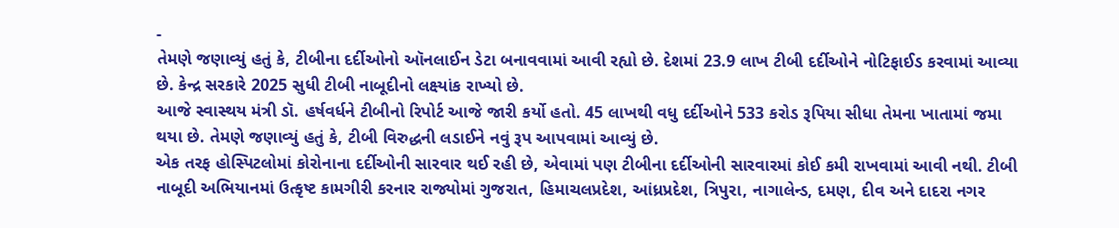-
તેમણે જણાવ્યું હતું કે, ટીબીના દર્દીઓનો ઑનલાઈન ડેટા બનાવવામાં આવી રહ્યો છે. દેશમાં 23.9 લાખ ટીબી દર્દીઓને નોટિફાઈડ કરવામાં આવ્યા છે. કેન્દ્ર સરકારે 2025 સુધી ટીબી નાબૂદીનો લક્ષ્યાંક રાખ્યો છે.
આજે સ્વાસ્થય મંત્રી ડૉ. હર્ષવર્ધને ટીબીનો રિપોર્ટ આજે જારી કર્યો હતો. 45 લાખથી વધુ દર્દીઓને 533 કરોડ રૂપિયા સીધા તેમના ખાતામાં જમા થયા છે. તેમણે જણાવ્યું હતું કે, ટીબી વિરુદ્ધની લડાઈને નવું રૂપ આપવામાં આવ્યું છે.
એક તરફ હોસ્પિટલોમાં કોરોનાના દર્દીઓની સારવાર થઈ રહી છે, એવામાં પણ ટીબીના દર્દીઓની સારવારમાં કોઈ કમી રાખવામાં આવી નથી. ટીબી નાબૂદી અભિયાનમાં ઉત્કૃષ્ટ કામગીરી કરનાર રાજ્યોમાં ગુજરાત, હિમાચલપ્રદેશ, આંધ્રપ્રદેશ, ત્રિપુરા, નાગાલેન્ડ, દમણ, દીવ અને દાદરા નગર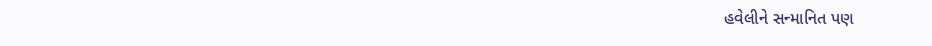હવેલીને સન્માનિત પણ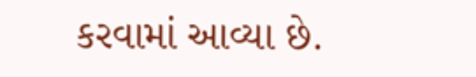કરવામાં આવ્યા છે.